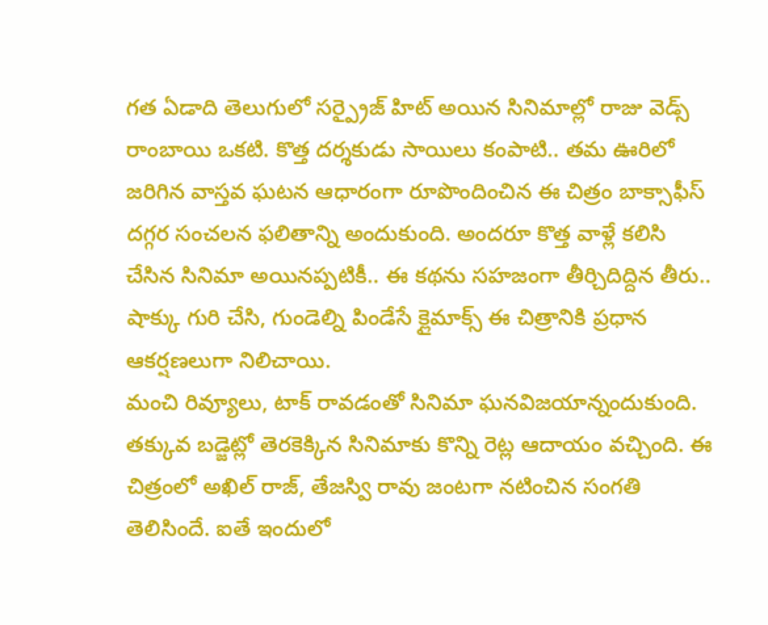గత ఏడాది తెలుగులో సర్ప్రైజ్ హిట్ అయిన సినిమాల్లో రాజు వెడ్స్ రాంబాయి ఒకటి. కొత్త దర్శకుడు సాయిలు కంపాటి.. తమ ఊరిలో జరిగిన వాస్తవ ఘటన ఆధారంగా రూపొందించిన ఈ చిత్రం బాక్సాఫీస్ దగ్గర సంచలన ఫలితాన్ని అందుకుంది. అందరూ కొత్త వాళ్లే కలిసి చేసిన సినిమా అయినప్పటికీ.. ఈ కథను సహజంగా తీర్చిదిద్దిన తీరు.. షాక్కు గురి చేసి, గుండెల్ని పిండేసే క్లైమాక్స్ ఈ చిత్రానికి ప్రధాన ఆకర్షణలుగా నిలిచాయి.
మంచి రివ్యూలు, టాక్ రావడంతో సినిమా ఘనవిజయాన్నందుకుంది. తక్కువ బడ్జెట్లో తెరకెక్కిన సినిమాకు కొన్ని రెట్ల ఆదాయం వచ్చింది. ఈ చిత్రంలో అఖిల్ రాజ్, తేజస్వి రావు జంటగా నటించిన సంగతి తెలిసిందే. ఐతే ఇందులో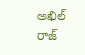అఖిల్ రాజ్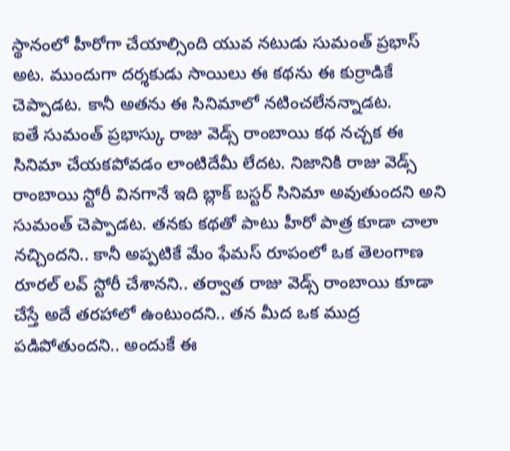స్థానంలో హీరోగా చేయాల్సింది యువ నటుడు సుమంత్ ప్రభాస్ అట. ముందుగా దర్శకుడు సాయిలు ఈ కథను ఈ కుర్రాడికే చెప్పాడట. కానీ అతను ఈ సినిమాలో నటించలేనన్నాడట.
ఐతే సుమంత్ ప్రభాస్కు రాజు వెడ్స్ రాంబాయి కథ నచ్చక ఈ సినిమా చేయకపోవడం లాంటిదేమీ లేదట. నిజానికి రాజు వెడ్స్ రాంబాయి స్టోరీ వినగానే ఇది బ్లాక్ బస్టర్ సినిమా అవుతుందని అని సుమంత్ చెప్పాడట. తనకు కథతో పాటు హీరో పాత్ర కూడా చాలా నచ్చిందని.. కానీ అప్పటికే మేం ఫేమస్ రూపంలో ఒక తెలంగాణ రూరల్ లవ్ స్టోరీ చేశానని.. తర్వాత రాజు వెడ్స్ రాంబాయి కూడా చేస్తే అదే తరహాలో ఉంటుందని.. తన మీద ఒక ముద్ర పడిపోతుందని.. అందుకే ఈ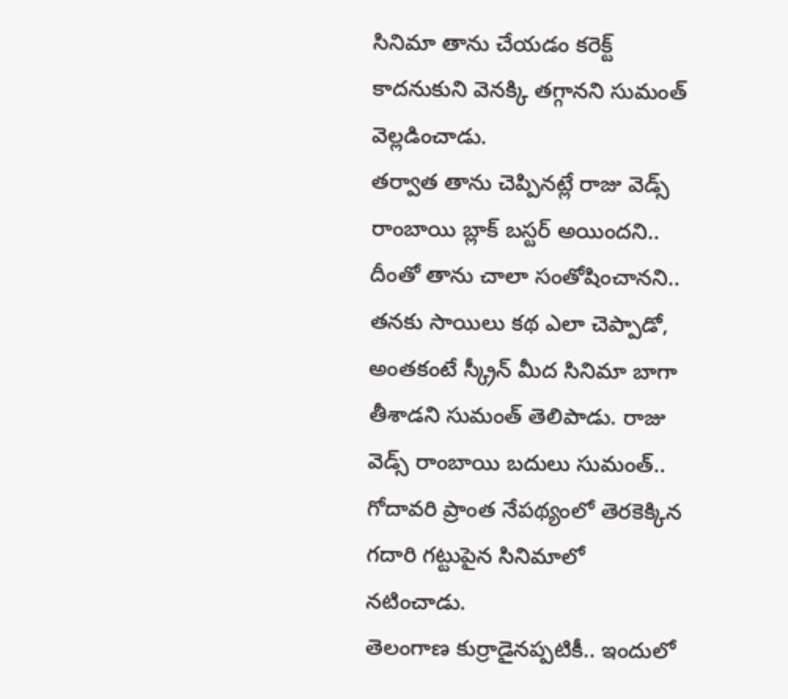సినిమా తాను చేయడం కరెక్ట్ కాదనుకుని వెనక్కి తగ్గానని సుమంత్ వెల్లడించాడు.
తర్వాత తాను చెప్పినట్లే రాజు వెడ్స్ రాంబాయి బ్లాక్ బస్టర్ అయిందని.. దీంతో తాను చాలా సంతోషించానని.. తనకు సాయిలు కథ ఎలా చెప్పాడో, అంతకంటే స్క్రీన్ మీద సినిమా బాగా తీశాడని సుమంత్ తెలిపాడు. రాజు వెడ్స్ రాంబాయి బదులు సుమంత్.. గోదావరి ప్రాంత నేపథ్యంలో తెరకెక్కిన గదారి గట్టుపైన సినిమాలో నటించాడు.
తెలంగాణ కుర్రాడైనప్పటికీ.. ఇందులో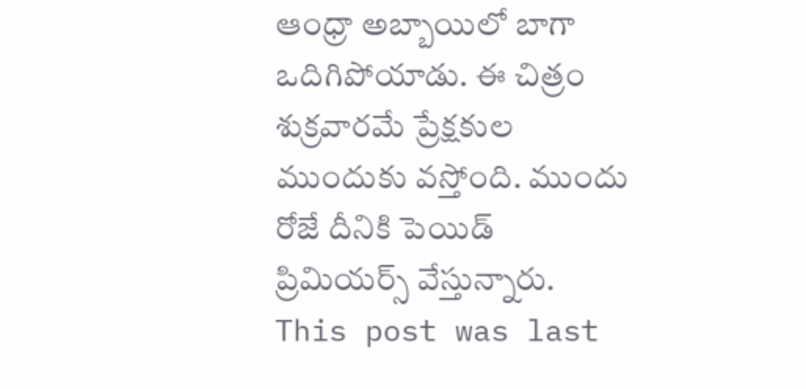ఆంధ్రా అబ్బాయిలో బాగా ఒదిగిపోయాడు. ఈ చిత్రం శుక్రవారమే ప్రేక్షకుల ముందుకు వస్తోంది. ముందు రోజే దీనికి పెయిడ్ ప్రిమియర్స్ వేస్తున్నారు.
This post was last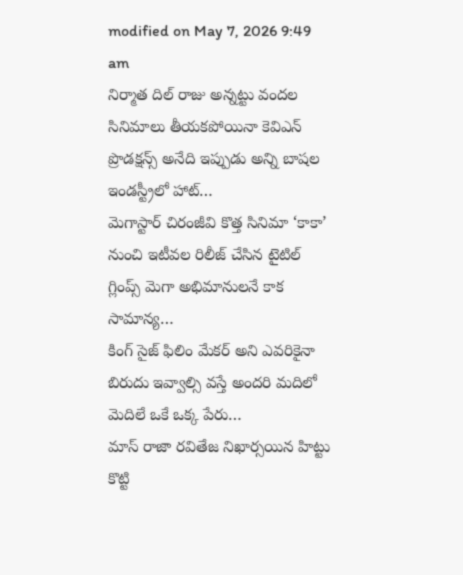modified on May 7, 2026 9:49 am
నిర్మాత దిల్ రాజు అన్నట్టు వందల సినిమాలు తీయకపోయినా కెవిఎన్ ప్రొడక్షన్స్ అనేది ఇప్పుడు అన్ని బాషల ఇండస్ట్రీలో హాట్…
మెగాస్టార్ చిరంజీవి కొత్త సినిమా ‘కాకా’ నుంచి ఇటీవల రిలీజ్ చేసిన టైటిల్ గ్లింప్స్ మెగా అభిమానులనే కాక సామాన్య…
కింగ్ సైజ్ ఫిలిం మేకర్ అని ఎవరికైనా బిరుదు ఇవ్వాల్సి వస్తే అందరి మదిలో మెదిలే ఒకే ఒక్క పేరు…
మాస్ రాజా రవితేజ నిఖార్సయిన హిట్టు కొట్టి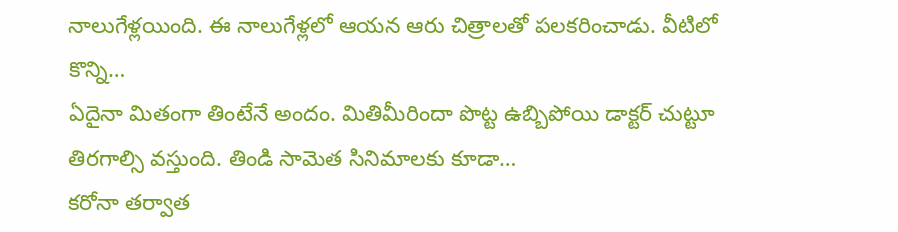నాలుగేళ్లయింది. ఈ నాలుగేళ్లలో ఆయన ఆరు చిత్రాలతో పలకరించాడు. వీటిలో కొన్ని…
ఏదైనా మితంగా తింటేనే అందం. మితిమీరిందా పొట్ట ఉబ్బిపోయి డాక్టర్ చుట్టూ తిరగాల్సి వస్తుంది. తిండి సామెత సినిమాలకు కూడా…
కరోనా తర్వాత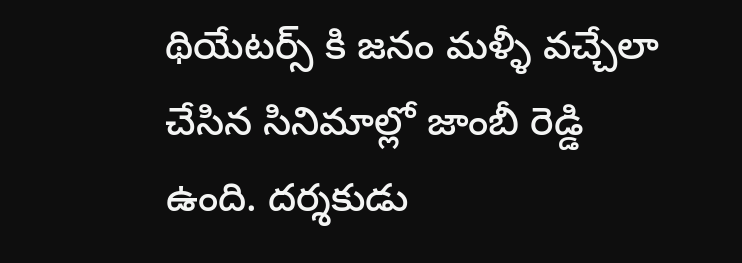థియేటర్స్ కి జనం మళ్ళీ వచ్చేలా చేసిన సినిమాల్లో జాంబీ రెడ్డి ఉంది. దర్శకుడు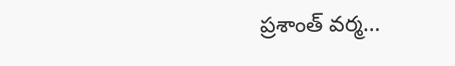ప్రశాంత్ వర్మ…